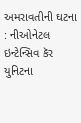અમરાવતીની ઘટના : નીઓનેટલ ઇન્ટેન્સિવ કૅર યુનિટના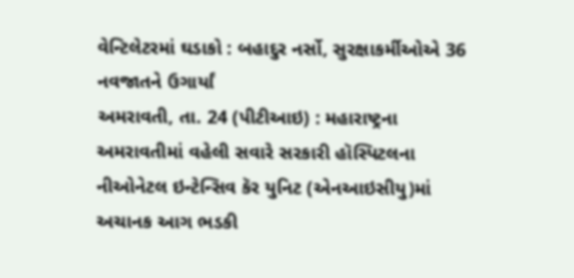વેન્ટિલેટરમાં ઘડાકો : બહાદુર નર્સો, સુરક્ષાકર્મીઓએ 36 નવજાતને ઉગાર્યાં
અમરાવતી, તા. 24 (પીટીઆઇ) : મહારાષ્ટ્રના અમરાવતીમાં વહેલી સવારે સરકારી હૉસ્પિટલના નીઓનેટલ ઇન્ટેન્સિવ કૅર યુનિટ (એનઆઇસીયુ)માં અચાનક આગ ભડકી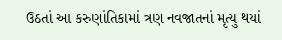ઉઠતાં આ કરુણાંતિકામાં ત્રણ નવજાતનાં મૃત્યુ થયાં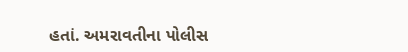હતાં. અમરાવતીના પોલીસ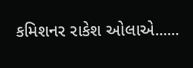કમિશનર રાકેશ ઓલાએ......